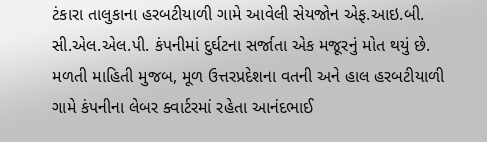ટંકારા તાલુકાના હરબટીયાળી ગામે આવેલી સેયજોન એફ.આઇ.બી. સી.એલ.એલ.પી. કંપનીમાં દુર્ઘટના સર્જાતા એક મજૂરનું મોત થયું છે.
મળતી માહિતી મુજબ, મૂળ ઉત્તરપ્રદેશના વતની અને હાલ હરબટીયાળી ગામે કંપનીના લેબર ક્વાર્ટરમાં રહેતા આનંદભાઈ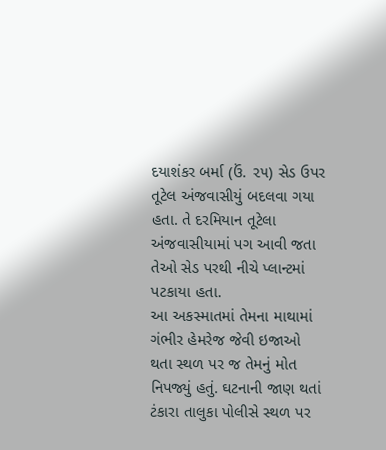દયાશંકર બર્મા (ઉં. ૨૫) સેડ ઉપર તૂટેલ અંજવાસીયું બદલવા ગયા હતા. તે દરમિયાન તૂટેલા અંજવાસીયામાં પગ આવી જતા તેઓ સેડ પરથી નીચે પ્લાન્ટમાં પટકાયા હતા.
આ અકસ્માતમાં તેમના માથામાં ગંભીર હેમરેજ જેવી ઇજાઓ થતા સ્થળ પર જ તેમનું મોત નિપજ્યું હતું. ઘટનાની જાણ થતાં ટંકારા તાલુકા પોલીસે સ્થળ પર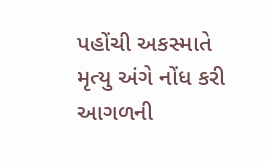પહોંચી અકસ્માતે મૃત્યુ અંગે નોંધ કરી આગળની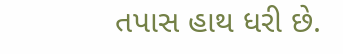તપાસ હાથ ધરી છે.